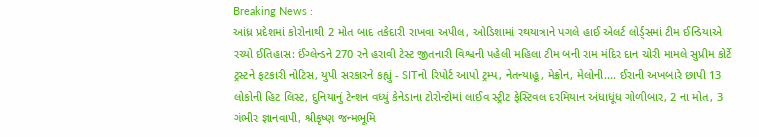Breaking News :
આંધ્ર પ્રદેશમાં કોરોનાથી 2 મોત બાદ તકેદારી રાખવા અપીલ, ઓડિશામાં રથયાત્રાને પગલે હાઈ એલર્ટ લોર્ડ્સમાં ટીમ ઈન્ડિયાએ રચ્યો ઈતિહાસ: ઈંગ્લેન્ડને 270 રને હરાવી ટેસ્ટ જીતનારી વિશ્વની પહેલી મહિલા ટીમ બની રામ મંદિર દાન ચોરી મામલે સુપ્રીમ કોર્ટે ટ્રસ્ટને ફટકારી નોટિસ, યુપી સરકારને કહ્યું - SITનો રિપોર્ટ આપો ટ્રમ્પ, નેતન્યાહૂ, મેક્રોન, મેલોની.... ઈરાની અખબારે છાપી 13 લોકોની હિટ લિસ્ટ, દુનિયાનું ટેન્શન વધ્યું કેનેડાના ટોરોન્ટોમાં લાઈવ સ્ટ્રીટ ફેસ્ટિવલ દરમિયાન અંધાધૂંધ ગોળીબાર, 2 ના મોત, 3 ગંભીર જ્ઞાનવાપી, શ્રીકૃષ્ણ જન્મભૂમિ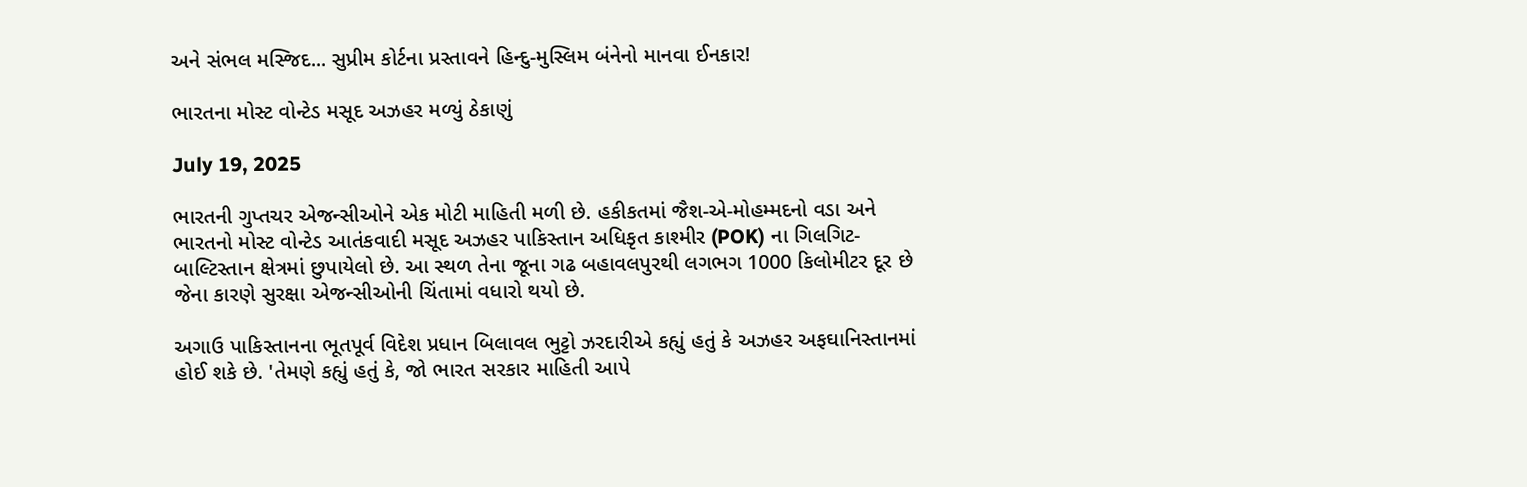અને સંભલ મસ્જિદ... સુપ્રીમ કોર્ટના પ્રસ્તાવને હિન્દુ-મુસ્લિમ બંનેનો માનવા ઈનકાર!

ભારતના મોસ્ટ વોન્ટેડ મસૂદ અઝહર મળ્યું ઠેકાણું

July 19, 2025

ભારતની ગુપ્તચર એજન્સીઓને એક મોટી માહિતી મળી છે. હકીકતમાં જૈશ-એ-મોહમ્મદનો વડા અને ભારતનો મોસ્ટ વોન્ટેડ આતંકવાદી મસૂદ અઝહર પાકિસ્તાન અધિકૃત કાશ્મીર (POK) ના ગિલગિટ-બાલ્ટિસ્તાન ક્ષેત્રમાં છુપાયેલો છે. આ સ્થળ તેના જૂના ગઢ બહાવલપુરથી લગભગ 1000 કિલોમીટર દૂર છે જેના કારણે સુરક્ષા એજન્સીઓની ચિંતામાં વધારો થયો છે.

અગાઉ પાકિસ્તાનના ભૂતપૂર્વ વિદેશ પ્રધાન બિલાવલ ભુટ્ટો ઝરદારીએ કહ્યું હતું કે અઝહર અફઘાનિસ્તાનમાં હોઈ શકે છે. 'તેમણે કહ્યું હતું કે, જો ભારત સરકાર માહિતી આપે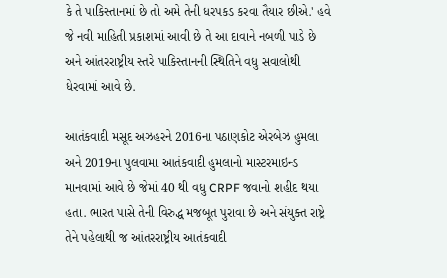કે તે પાકિસ્તાનમાં છે તો અમે તેની ધરપકડ કરવા તૈયાર છીએ.' હવે જે નવી માહિતી પ્રકાશમાં આવી છે તે આ દાવાને નબળી પાડે છે અને આંતરરાષ્ટ્રીય સ્તરે પાકિસ્તાનની સ્થિતિને વધુ સવાલોથી ધેરવામાં આવે છે.

આતંકવાદી મસૂદ અઝહરને 2016ના પઠાણકોટ એરબેઝ હુમલા અને 2019ના પુલવામા આતંકવાદી હુમલાનો માસ્ટરમાઇન્ડ માનવામાં આવે છે જેમાં 40 થી વધુ CRPF જવાનો શહીદ થયા હતા. ભારત પાસે તેની વિરુદ્ધ મજબૂત પુરાવા છે અને સંયુક્ત રાષ્ટ્રે તેને પહેલાથી જ આંતરરાષ્ટ્રીય આતંકવાદી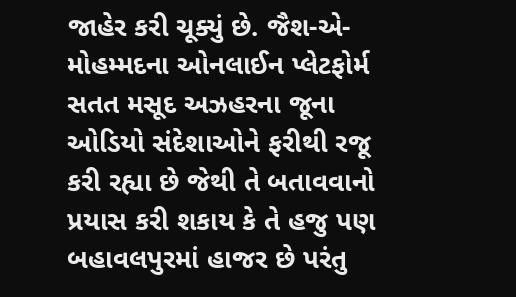જાહેર કરી ચૂક્યું છે. જૈશ-એ-મોહમ્મદના ઓનલાઈન પ્લેટફોર્મ સતત મસૂદ અઝહરના જૂના ઓડિયો સંદેશાઓને ફરીથી રજૂ કરી રહ્યા છે જેથી તે બતાવવાનો પ્રયાસ કરી શકાય કે તે હજુ પણ બહાવલપુરમાં હાજર છે પરંતુ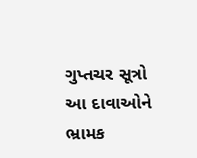ગુપ્તચર સૂત્રો આ દાવાઓને ભ્રામક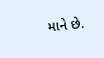માને છે.